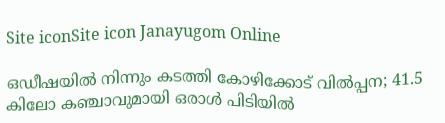Site iconSite icon Janayugom Online

ഒഡീഷയില്‍ നിന്നും കടത്തി കോഴിക്കോട് വില്‍പ്പന; 41.5 കിലോ കഞ്ചാവുമായി ഒരാള്‍ പിടിയില്‍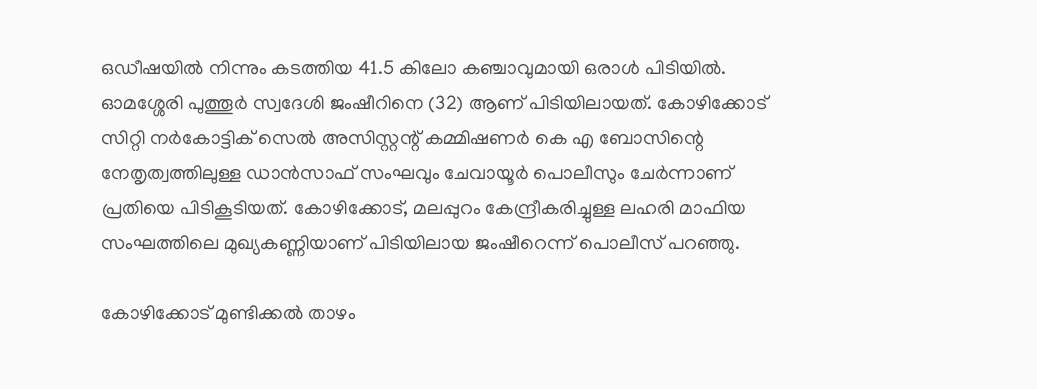ഒഡീഷയില്‍ നിന്നും കടത്തിയ 41.5 കിലോ കഞ്ചാവുമായി ഒരാള്‍ പിടിയില്‍. ഓമശ്ശേരി പുത്തൂർ സ്വദേശി ജംഷീറിനെ (32) ആണ് പിടിയിലായത്. കോഴിക്കോട് സിറ്റി നർകോട്ടിക് സെൽ അസിസ്റ്റന്റ് കമ്മിഷണർ കെ എ ബോസിന്റെ നേതൃത്വത്തിലുള്ള ഡാൻസാഫ് സംഘവും ചേവായൂർ പൊലീസും ചേർന്നാണ് പ്രതിയെ പിടികൂടിയത്. കോഴിക്കോട്, മലപ്പുറം കേന്ദ്രീകരിച്ചുള്ള ലഹരി മാഫിയ സംഘത്തിലെ മുഖ്യകണ്ണിയാണ് പിടിയിലായ ജംഷീറെന്ന് പൊലീസ് പറഞ്ഞു.

കോഴിക്കോട് മുണ്ടിക്കൽ താഴം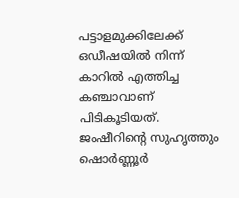പട്ടാളമുക്കിലേക്ക് ഒഡീഷയിൽ നിന്ന് കാറിൽ എത്തിച്ച കഞ്ചാവാണ് പിടികൂടിയത്. ജംഷീറിന്റെ സുഹൃത്തും ഷൊർണ്ണൂർ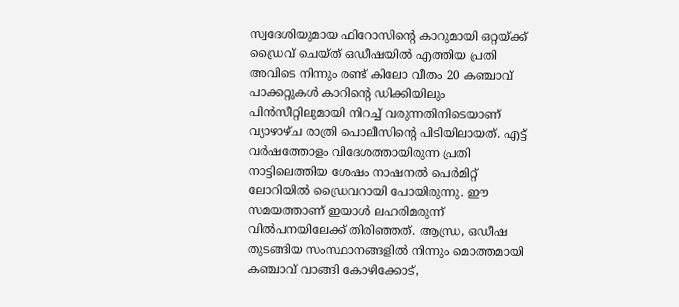സ്വദേശിയുമായ ഫിറോസിന്റെ കാറുമായി ഒറ്റയ്ക്ക് ഡ്രൈവ് ചെയ്ത് ഒഡീഷയിൽ എത്തിയ പ്രതി അവിടെ നിന്നും രണ്ട് കിലോ വീതം 20 കഞ്ചാവ് പാക്കറ്റുകൾ കാറിന്റെ ഡിക്കിയിലും പിൻസീറ്റിലുമായി നിറച്ച് വരുന്നതിനിടെയാണ് വ്യാഴാഴ്ച രാത്രി പൊലീസിന്റെ പിടിയിലായത്. എട്ട് വർഷത്തോളം വിദേശത്തായിരുന്ന പ്രതി നാട്ടിലെത്തിയ ശേഷം നാഷനൽ പെർമിറ്റ് ലോറിയിൽ ഡ്രൈവറായി പോയിരുന്നു. ഈ സമയത്താണ് ഇയാൾ ലഹരിമരുന്ന് വിൽപനയിലേക്ക് തിരിഞ്ഞത്. ആന്ധ്ര, ഒഡീഷ തുടങ്ങിയ സംസ്ഥാനങ്ങളിൽ നിന്നും മൊത്തമായി കഞ്ചാവ് വാങ്ങി കോഴിക്കോട്,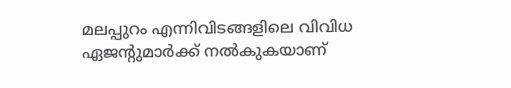മലപ്പുറം എന്നിവിടങ്ങളിലെ വിവിധ ഏജന്റുമാർക്ക് നൽകുകയാണ്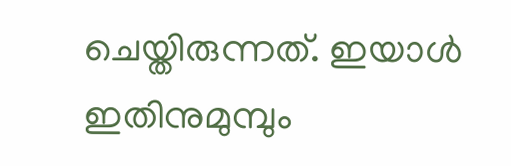ചെയ്തിരുന്നത്. ഇയാള്‍ ഇതിനുമുമ്പും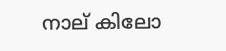നാല് കിലോ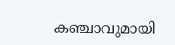കഞ്ചാവുമായി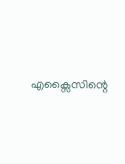എക്സൈസിന്റെ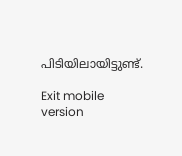പിടിയിലായിട്ടുണ്ട്.

Exit mobile version